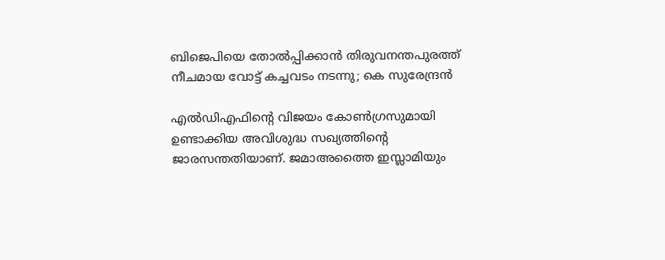ബിജെപിയെ തോല്‍പ്പിക്കാന്‍ തിരുവനന്തപുരത്ത് നീചമായ വോട്ട് കച്ചവടം നടന്നു; കെ സുരേന്ദ്രന്‍

എല്‍ഡിഎഫിന്റെ വിജയം കോണ്‍ഗ്രസുമായി ഉണ്ടാക്കിയ അവിശുദ്ധ സഖ്യത്തിന്റെ ജാരസന്തതിയാണ്. ജമാഅത്തൈ ഇസ്ലാമിയും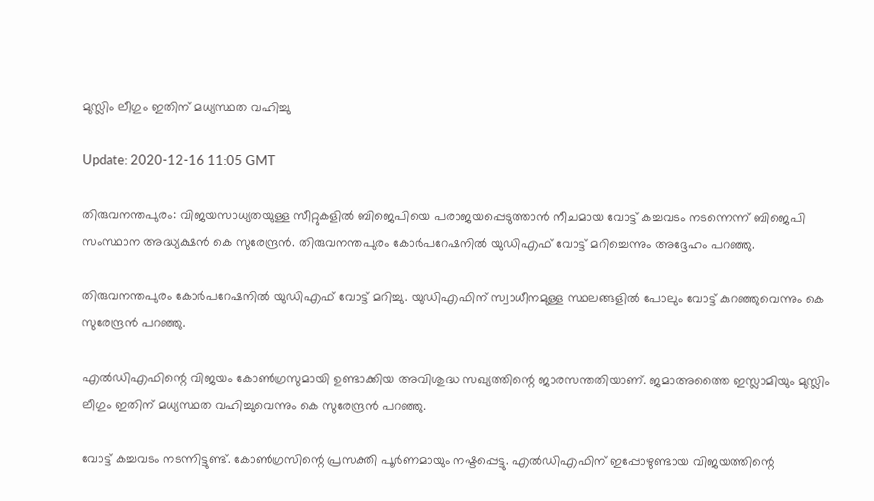മുസ്ലിം ലീഗും ഇതിന് മധ്യസ്ഥത വഹിച്ചു

Update: 2020-12-16 11:05 GMT

തിരുവനന്തപുരം: വിജയസാധ്യതയുള്ള സീറ്റുകളില്‍ ബിജെപിയെ പരാജയപ്പെടുത്താന്‍ നീചമായ വോട്ട് കച്ചവടം നടന്നെന്ന് ബിജെപി സംസ്ഥാന അദ്ധ്യക്ഷന്‍ കെ സുരേന്ദ്രന്‍. തിരുവനന്തപുരം കോര്‍പറേഷനില്‍ യുഡിഎഫ് വോട്ട് മറിച്ചെന്നും അദ്ദേഹം പറഞ്ഞു.

തിരുവനന്തപുരം കോര്‍പറേഷനില്‍ യുഡിഎഫ് വോട്ട് മറിച്ചു. യുഡിഎഫിന് സ്വാധീനമുള്ള സ്ഥലങ്ങളില്‍ പോലും വോട്ട് കുറഞ്ഞുവെന്നും കെ സുരേന്ദ്രന്‍ പറഞ്ഞു.

എല്‍ഡിഎഫിന്റെ വിജയം കോണ്‍ഗ്രസുമായി ഉണ്ടാക്കിയ അവിശുദ്ധ സഖ്യത്തിന്റെ ജാരസന്തതിയാണ്. ജമാഅത്തൈ ഇസ്ലാമിയും മുസ്ലിം ലീഗും ഇതിന് മധ്യസ്ഥത വഹിച്ചുവെന്നും കെ സുരേന്ദ്രന്‍ പറഞ്ഞു.

വോട്ട് കച്ചവടം നടന്നിട്ടുണ്ട്. കോണ്‍ഗ്രസിന്റെ പ്രസക്തി പൂര്‍ണമായും നഷ്ടപ്പെട്ടു. എല്‍ഡിഎഫിന് ഇപ്പോഴുണ്ടായ വിജയത്തിന്റെ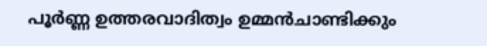പൂര്‍ണ്ണ ഉത്തരവാദിത്വം ഉമ്മന്‍ചാണ്ടിക്കും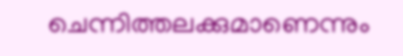ചെന്നിത്തലക്കുമാണെന്നും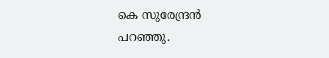കെ സുരേന്ദ്രന്‍ പറഞ്ഞു.